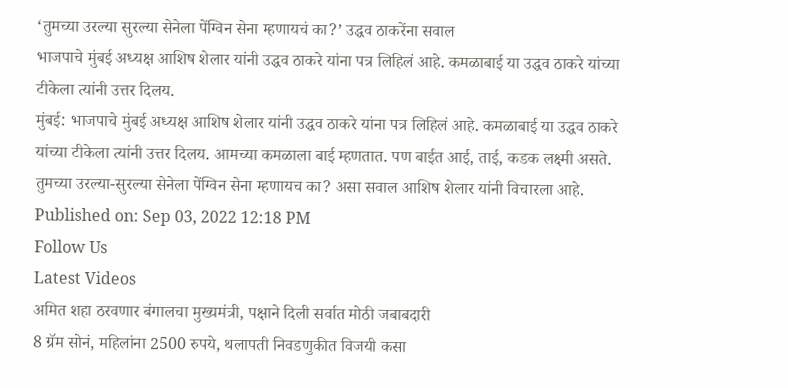‘तुमच्या उरल्या सुरल्या सेनेला पेंग्विन सेना म्हणायचं का?’ उद्धव ठाकरेंना सवाल
भाजपाचे मुंबई अध्यक्ष आशिष शेलार यांनी उद्धव ठाकरे यांना पत्र लिहिलं आहे. कमळाबाई या उद्धव ठाकरे यांच्या टीकेला त्यांनी उत्तर दिलय.
मुंबई: भाजपाचे मुंबई अध्यक्ष आशिष शेलार यांनी उद्धव ठाकरे यांना पत्र लिहिलं आहे. कमळाबाई या उद्धव ठाकरे यांच्या टीकेला त्यांनी उत्तर दिलय. आमच्या कमळाला बाई म्हणतात. पण बाईत आई, ताई, कडक लक्ष्मी असते. तुमच्या उरल्या-सुरल्या सेनेला पेंग्विन सेना म्हणायच का? असा सवाल आशिष शेलार यांनी विचारला आहे.
Published on: Sep 03, 2022 12:18 PM
Follow Us
Latest Videos
अमित शहा ठरवणार बंगालचा मुख्यमंत्री, पक्षाने दिली सर्वात मोठी जबाबदारी
8 ग्रॅम सोनं, महिलांना 2500 रुपये, थलापती निवडणुकीत विजयी कसा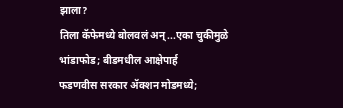झाला?
तिला कॅफेमध्ये बोलवलं अन्...एका चुकीमुळे भांडाफोड; बीडमधील आक्षेपार्ह
फडणवीस सरकार ॲक्शन मोडमध्ये;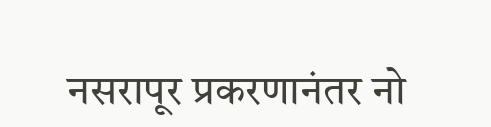नसरापूर प्रकरणानंतर नो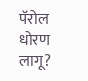पॅरोल धोरण लागू?